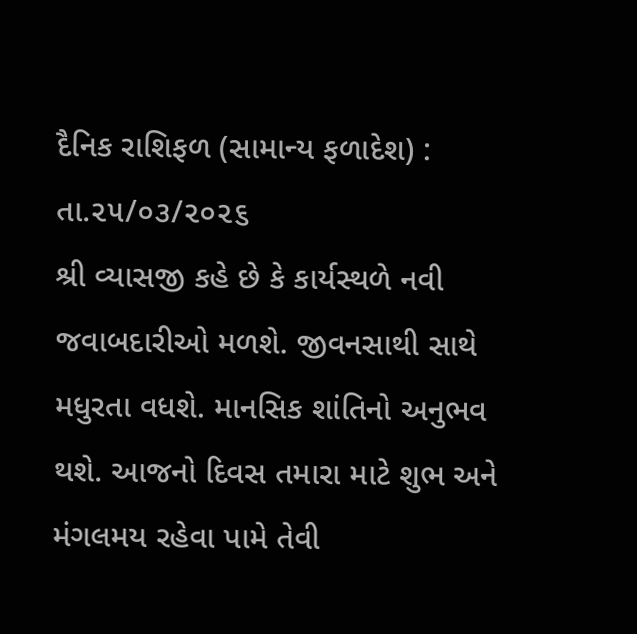દૈનિક રાશિફળ (સામાન્ય ફળાદેશ) : તા.૨૫/૦૩/૨૦૨૬
શ્રી વ્યાસજી કહે છે કે કાર્યસ્થળે નવી જવાબદારીઓ મળશે. જીવનસાથી સાથે મધુરતા વધશે. માનસિક શાંતિનો અનુભવ થશે. આજનો દિવસ તમારા માટે શુભ અને મંગલમય રહેવા પામે તેવી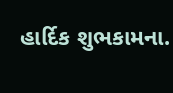હાર્દિક શુભકામના.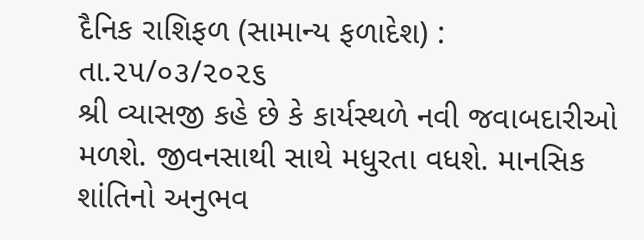દૈનિક રાશિફળ (સામાન્ય ફળાદેશ) : તા.૨૫/૦૩/૨૦૨૬
શ્રી વ્યાસજી કહે છે કે કાર્યસ્થળે નવી જવાબદારીઓ મળશે. જીવનસાથી સાથે મધુરતા વધશે. માનસિક શાંતિનો અનુભવ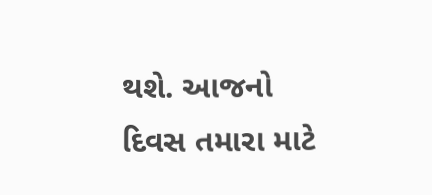થશે. આજનો દિવસ તમારા માટે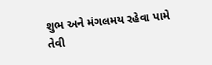શુભ અને મંગલમય રહેવા પામે તેવી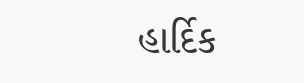હાર્દિક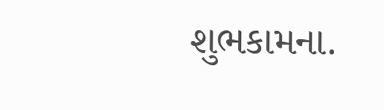શુભકામના.